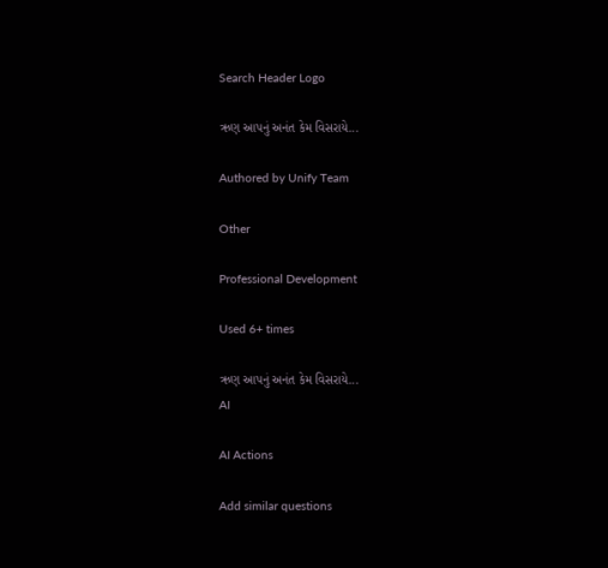Search Header Logo

ઋણ આપનું અનંત કેમ વિસરાયે...

Authored by Unify Team

Other

Professional Development

Used 6+ times

ઋણ આપનું અનંત કેમ વિસરાયે...
AI

AI Actions

Add similar questions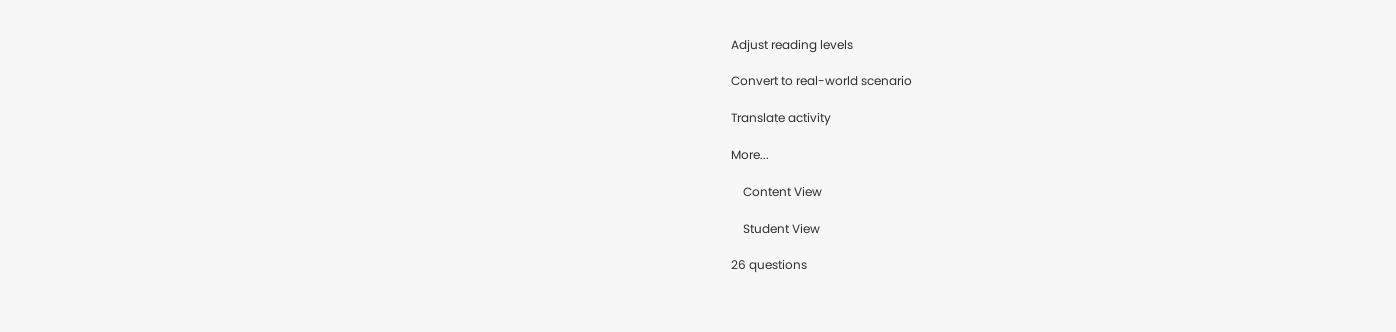Adjust reading levels

Convert to real-world scenario

Translate activity

More...

    Content View

    Student View

26 questions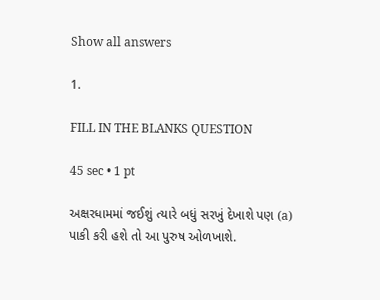Show all answers

1.

FILL IN THE BLANKS QUESTION

45 sec • 1 pt

અક્ષરધામમાં જઈશું ત્યારે બધું સરખું દેખાશે પણ (a)   પાકી કરી હશે તો આ પુરુષ ઓળખાશે.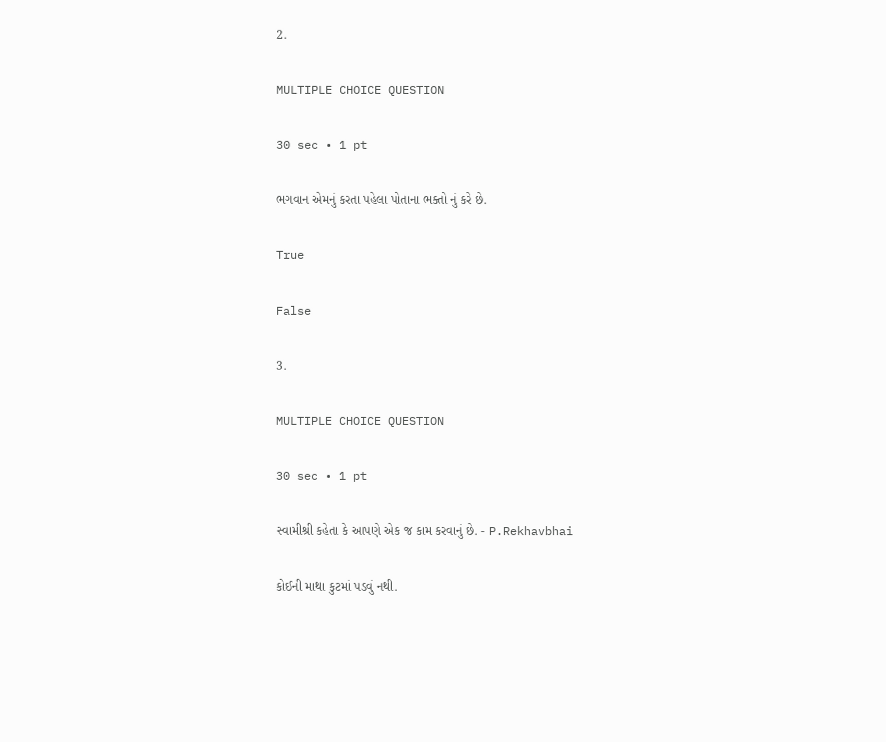2.

MULTIPLE CHOICE QUESTION

30 sec • 1 pt

ભગવાન એમનું કરતા પહેલા પોતાના ભક્તો નું કરે છે.

True

False

3.

MULTIPLE CHOICE QUESTION

30 sec • 1 pt

સ્વામીશ્રી કહેતા કે આપણે એક જ કામ કરવાનું છે. - P.Rekhavbhai

કોઈની માથા કુટમાં પડવું નથી.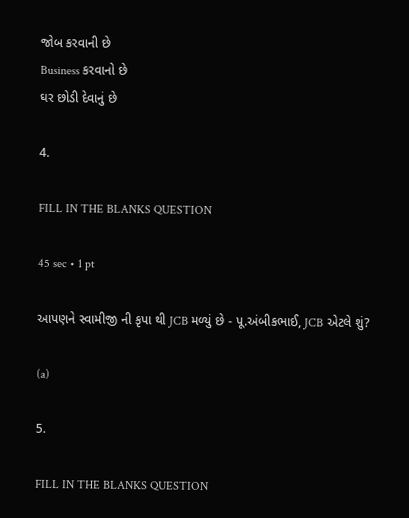જોબ કરવાની છે
Business કરવાનો છે
ઘર છોડી દેવાનું છે

4.

FILL IN THE BLANKS QUESTION

45 sec • 1 pt

આપણને સ્વામીજી ની કૃપા થી JCB મળ્યું છે - પૂ.અંબીકભાઈ, JCB એટલે શું?

(a)

5.

FILL IN THE BLANKS QUESTION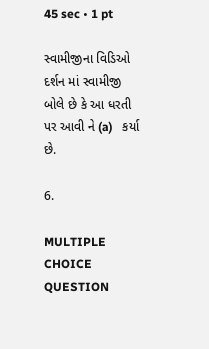45 sec • 1 pt

સ્વામીજીના વિડિઓ દર્શન માં સ્વામીજી બોલે છે કે આ ધરતી પર આવી ને (a)   કર્યા છે.

6.

MULTIPLE CHOICE QUESTION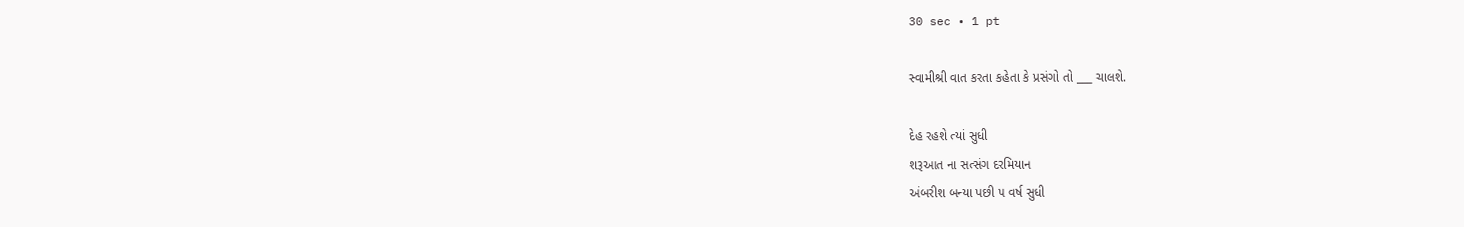30 sec • 1 pt

સ્વામીશ્રી વાત કરતા કહેતા કે પ્રસંગો તો ___ ચાલશે.

દેહ રહશે ત્યાં સુધી
શરૂઆત ના સત્સંગ દરમિયાન
અંબરીશ બન્યા પછી ૫ વર્ષ સુધી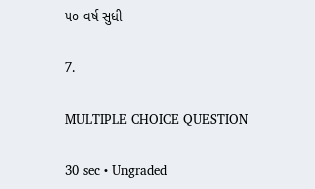૫૦ વર્ષ સુધી

7.

MULTIPLE CHOICE QUESTION

30 sec • Ungraded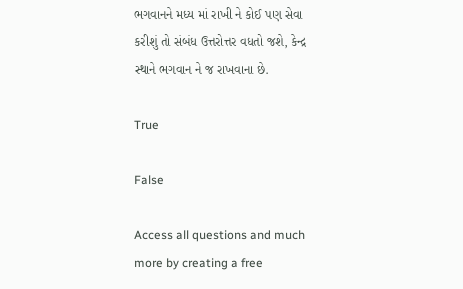ભગવાનને મધ્ય માં રાખી ને કોઈ પણ સેવા કરીશું તો સંબંધ ઉત્તરોત્તર વધતો જશે, કેન્દ્ર સ્થાને ભગવાન ને જ રાખવાના છે.

True

False

Access all questions and much more by creating a free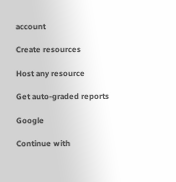account

Create resources

Host any resource

Get auto-graded reports

Google

Continue with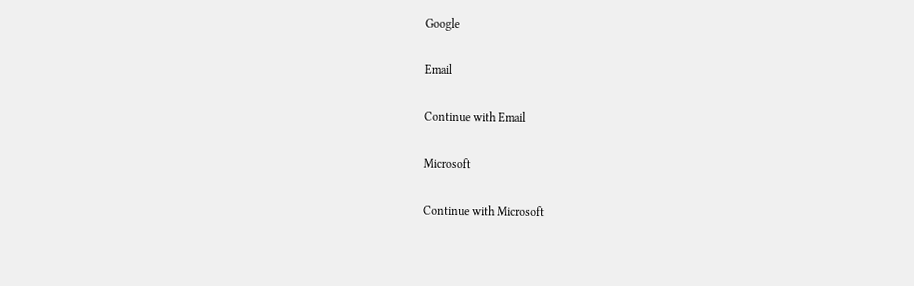Google

Email

Continue with Email

Microsoft

Continue with Microsoft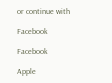or continue with

Facebook

Facebook

Apple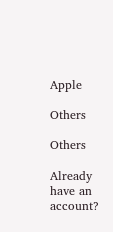Apple

Others

Others

Already have an account?